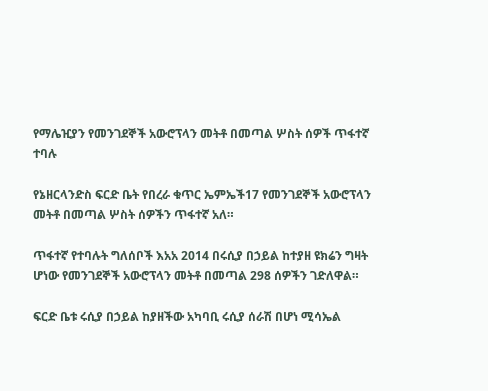የማሌዢያን የመንገደኞች አውሮፕላን መትቶ በመጣል ሦስት ሰዎች ጥፋተኛ ተባሉ

የኔዘርላንድስ ፍርድ ቤት የበረራ ቁጥር ኤምኤች17 የመንገደኞች አውሮፕላን መትቶ በመጣል ሦስት ሰዎችን ጥፋተኛ አለ።

ጥፋተኛ የተባሉት ግለሰቦች እአአ 2014 በሩሲያ በኃይል ከተያዘ ዩክሬን ግዛት ሆነው የመንገደኞች አውሮፕላን መትቶ በመጣል 298 ሰዎችን ገድለዋል።

ፍርድ ቤቱ ሩሲያ በኃይል ከያዘችው አካባቢ ሩሲያ ሰራሽ በሆነ ሚሳኤል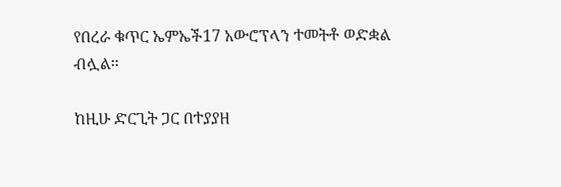የበረራ ቁጥር ኤምኤች17 አውሮፕላን ተመትቶ ወድቋል ብሏል።

ከዚሁ ድርጊት ጋር በተያያዘ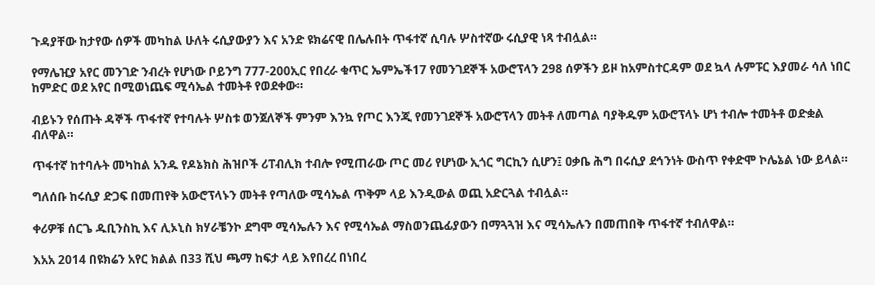ጉዳያቸው ከታየው ሰዎች መካከል ሁለት ሩሲያውያን እና አንድ ዩክሬናዊ በሌሉበት ጥፋተኛ ሲባሉ ሦስተኛው ሩሲያዊ ነጻ ተብሏል።

የማሌዢያ አየር መንገድ ንብረት የሆነው ቦይንግ 777-200ኢር የበረራ ቁጥር ኤምኤች17 የመንገደኞች አውሮፕላን 298 ሰዎችን ይዞ ከአምስተርዳም ወደ ኳላ ሉምፑር እያመራ ሳለ ነበር ከምድር ወደ አየር በሚወነጨፍ ሚሳኤል ተመትቶ የወደቀው።

ብይኑን የሰጡት ዳኞች ጥፋተኛ የተባሉት ሦስቱ ወንጀለኞች ምንም እንኳ የጦር እንጂ የመንገደኞች አውሮፕላን መትቶ ለመጣል ባያቅዱም አውሮፕላኑ ሆነ ተብሎ ተመትቶ ወድቋል ብለዋል።

ጥፋተኛ ከተባሉት መካከል አንዱ የዶኔክስ ሕዝቦች ሪፐብሊክ ተብሎ የሚጠራው ጦር መሪ የሆነው ኢጎር ግርኪን ሲሆን፤ ዐቃቤ ሕግ በሩሲያ ደኅንነት ውስጥ የቀድሞ ኮሌኔል ነው ይላል።

ግለሰቡ ከሩሲያ ድጋፍ በመጠየቅ አውሮፕላኑን መትቶ የጣለው ሚሳኤል ጥቅም ላይ እንዲውል ወጪ አድርጓል ተብሏል።

ቀሪዎቹ ሰርጌ ዱቢንስኪ እና ሊኦኒስ ክሃራቼንኮ ደግሞ ሚሳኤሉን እና የሚሳኤል ማስወንጨፊያውን በማጓጓዝ እና ሚሳኤሉን በመጠበቅ ጥፋተኛ ተብለዋል።

እአአ 2014 በዩክሬን አየር ክልል በ33 ሺህ ጫማ ከፍታ ላይ እየበረረ በነበረ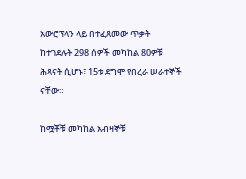አውሮፕላን ላይ በተፈጸመው ጥቃት ከተገደሉት 298 ሰዎች መካከል 80ዎቹ ሕጻናት ሲሆኑ፣ 15ቱ ደግሞ የበረራ ሠራተኞች ናቸው።

ከሟቾቹ መካከል አብዛኞቹ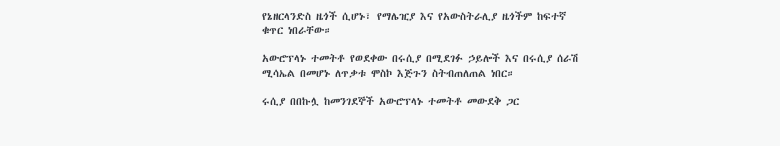የኔዘርላንድስ ዜጎች ሲሆኑ፣ የማሌዢያ እና የአውስትራሊያ ዜጎችም ከፍተኛ ቁጥር ነበራቸው።

አውሮፕላኑ ተመትቶ የወደቀው በሩሲያ በሚደገፉ ኃይሎች እና በሩሲያ ሰራሽ ሚሳኤል በመሆኑ ለጥቃቱ ሞስኮ እጅጉን ስትብጠለጠል ነበር።

ሩሲያ በበኩሏ ከመንገደኞች አውሮፕላኑ ተመትቶ መውደቅ ጋር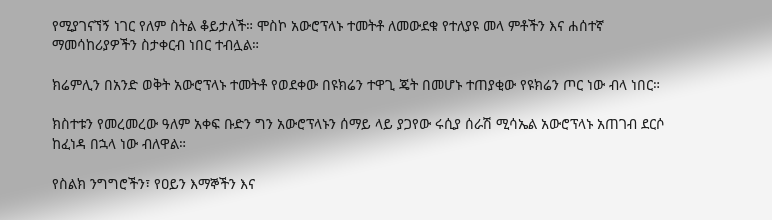የሚያገናኘኝ ነገር የለም ስትል ቆይታለች። ሞስኮ አውሮፕላኑ ተመትቶ ለመውደቁ የተለያዩ መላ ምቶችን እና ሐሰተኛ ማመሳከሪያዎችን ስታቀርብ ነበር ተብሏል።

ክሬምሊን በአንድ ወቅት አውሮፕላኑ ተመትቶ የወደቀው በዩክሬን ተዋጊ ጄት በመሆኑ ተጠያቂው የዩክሬን ጦር ነው ብላ ነበር።

ክስተቱን የመረመረው ዓለም አቀፍ ቡድን ግን አውሮፕላኑን ሰማይ ላይ ያጋየው ሩሲያ ሰራሽ ሚሳኤል አውሮፕላኑ አጠገብ ደርሶ ከፈነዳ በኋላ ነው ብለዋል።

የስልክ ንግግሮችን፣ የዐይን እማኞችን እና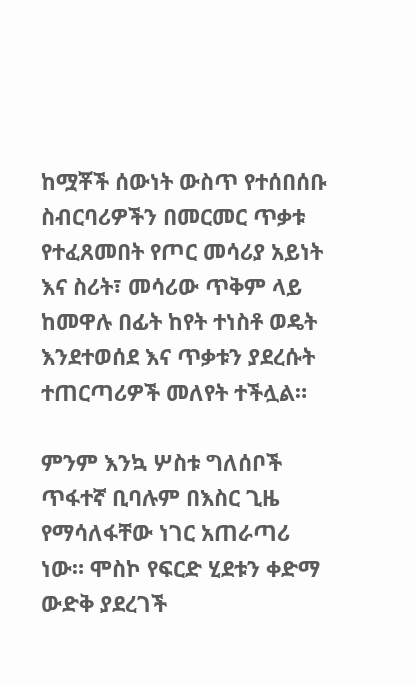ከሟቾች ሰውነት ውስጥ የተሰበሰቡ ስብርባሪዎችን በመርመር ጥቃቱ የተፈጸመበት የጦር መሳሪያ አይነት እና ስሪት፣ መሳሪው ጥቅም ላይ ከመዋሉ በፊት ከየት ተነስቶ ወዴት እንደተወሰደ እና ጥቃቱን ያደረሱት ተጠርጣሪዎች መለየት ተችሏል።

ምንም እንኳ ሦስቱ ግለሰቦች ጥፋተኛ ቢባሉም በእስር ጊዜ የማሳለፋቸው ነገር አጠራጣሪ ነው። ሞስኮ የፍርድ ሂደቱን ቀድማ ውድቅ ያደረገች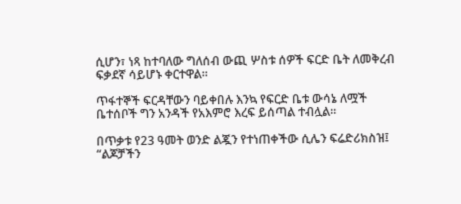ሲሆን፣ ነጻ ከተባለው ግለሰብ ውጪ ሦስቱ ሰዎች ፍርድ ቤት ለመቅረብ ፍቃደኛ ሳይሆኑ ቀርተዋል።

ጥፋተኞች ፍርዳቸውን ባይቀበሉ እንኳ የፍርድ ቤቱ ውሳኔ ለሟች ቤተሰቦች ግን አንዳች የአእምሮ እረፍ ይሰጣል ተብሏል።

በጥቃቱ የ23 ዓመት ወንድ ልጇን የተነጠቀችው ሲሌን ፍሬድሪክስዝ፤ “ልጆቻችን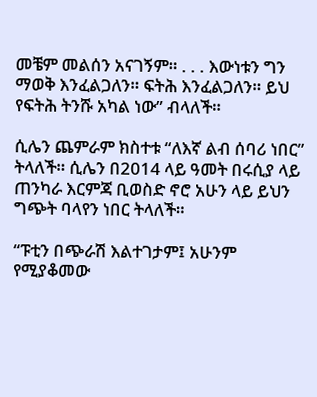መቼም መልሰን አናገኝም። . . . እውነቱን ግን ማወቅ እንፈልጋለን። ፍትሕ እንፈልጋለን። ይህ የፍትሕ ትንሹ አካል ነው” ብላለች።

ሲሌን ጨምራም ክስተቱ “ለእኛ ልብ ሰባሪ ነበር” ትላለች። ሲሌን በ2014 ላይ ዓመት በሩሲያ ላይ ጠንካራ እርምጃ ቢወስድ ኖሮ አሁን ላይ ይህን ግጭት ባላየን ነበር ትላለች።

“ፑቲን በጭራሽ እልተገታም፤ አሁንም የሚያቆመው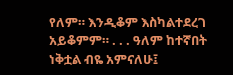የለም። እንዲቆም እስካልተደረገ አይቆምም። . . . ዓለም ከተኛበት ነቅቷል ብዬ አምናለሁ፤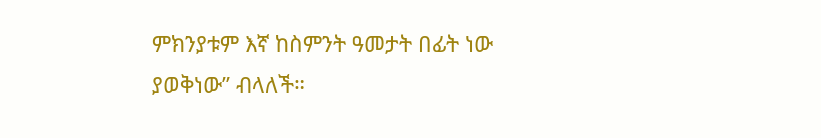ምክንያቱም እኛ ከስምንት ዓመታት በፊት ነው ያወቅነው” ብላለች።